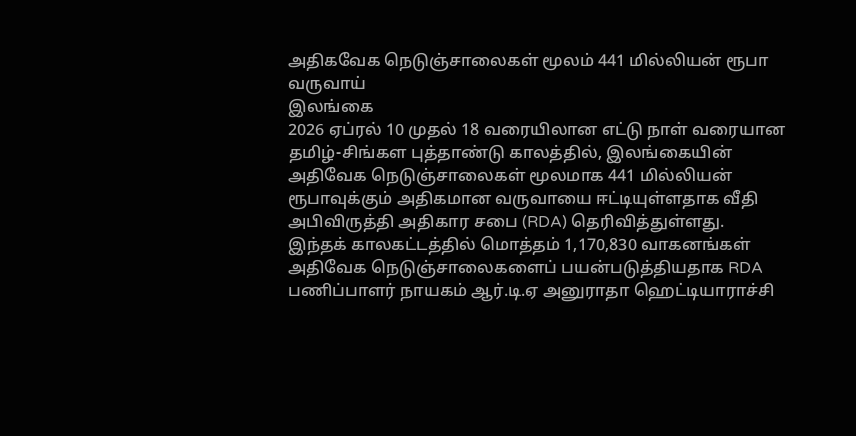அதிகவேக நெடுஞ்சாலைகள் மூலம் 441 மில்லியன் ரூபா வருவாய்
இலங்கை
2026 ஏப்ரல் 10 முதல் 18 வரையிலான எட்டு நாள் வரையான தமிழ்-சிங்கள புத்தாண்டு காலத்தில், இலங்கையின் அதிவேக நெடுஞ்சாலைகள் மூலமாக 441 மில்லியன் ரூபாவுக்கும் அதிகமான வருவாயை ஈட்டியுள்ளதாக வீதி அபிவிருத்தி அதிகார சபை (RDA) தெரிவித்துள்ளது.
இந்தக் காலகட்டத்தில் மொத்தம் 1,170,830 வாகனங்கள் அதிவேக நெடுஞ்சாலைகளைப் பயன்படுத்தியதாக RDA பணிப்பாளர் நாயகம் ஆர்.டி.ஏ அனுராதா ஹெட்டியாராச்சி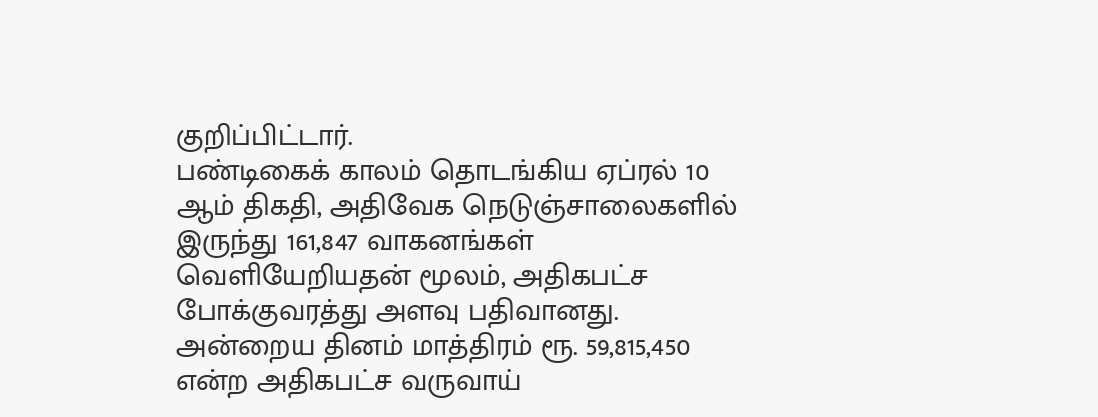குறிப்பிட்டார்.
பண்டிகைக் காலம் தொடங்கிய ஏப்ரல் 10 ஆம் திகதி, அதிவேக நெடுஞ்சாலைகளில் இருந்து 161,847 வாகனங்கள் வெளியேறியதன் மூலம், அதிகபட்ச போக்குவரத்து அளவு பதிவானது.
அன்றைய தினம் மாத்திரம் ரூ. 59,815,450 என்ற அதிகபட்ச வருவாய்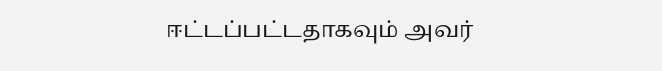ஈட்டப்பட்டதாகவும் அவர்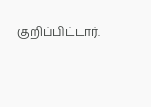குறிப்பிட்டார்.